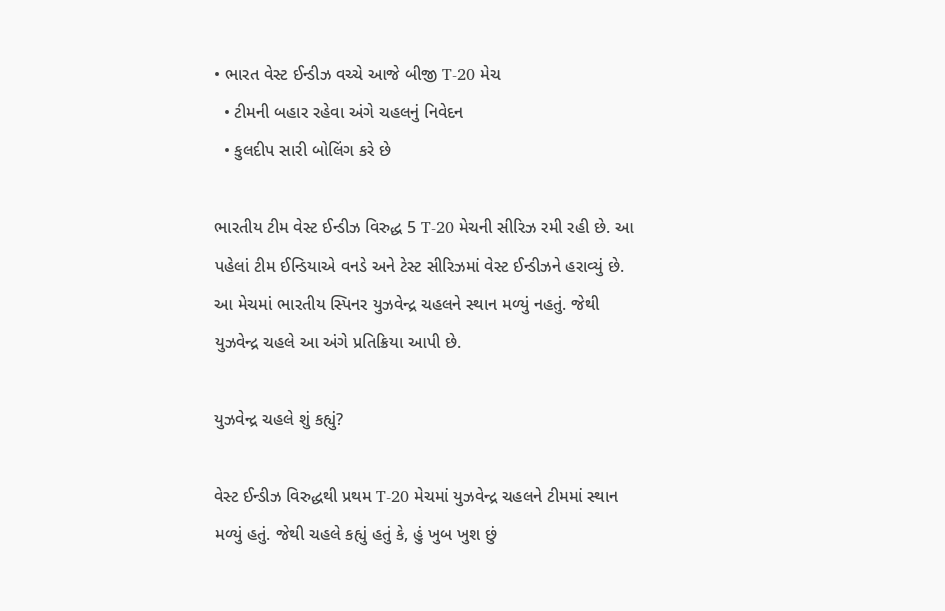• ભારત વેસ્ટ ઈન્ડીઝ વચ્ચે આજે બીજી T-20 મેચ
  • ટીમની બહાર રહેવા અંગે ચહલનું નિવેદન
  • કુલદીપ સારી બોલિંગ કરે છે

ભારતીય ટીમ વેસ્ટ ઈન્ડીઝ વિરુદ્ધ 5 T-20 મેચની સીરિઝ રમી રહી છે. આ પહેલાં ટીમ ઈન્ડિયાએ વનડે અને ટેસ્ટ સીરિઝમાં વેસ્ટ ઈન્ડીઝને હરાવ્યું છે. આ મેચમાં ભારતીય સ્પિનર યુઝવેન્દ્ર ચહલને સ્થાન મળ્યું નહતું. જેથી યુઝવેન્દ્ર ચહલે આ અંગે પ્રતિક્રિયા આપી છે.

યુઝવેન્દ્ર ચહલે શું કહ્યું?

વેસ્ટ ઈન્ડીઝ વિરુદ્ધથી પ્રથમ T-20 મેચમાં યુઝવેન્દ્ર ચહલને ટીમમાં સ્થાન મળ્યું હતું. જેથી ચહલે કહ્યું હતું કે, હું ખુબ ખુશ છું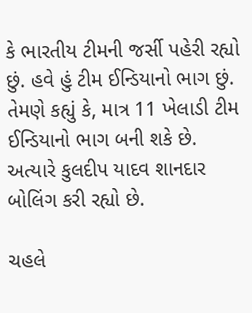કે ભારતીય ટીમની જર્સી પહેરી રહ્યો છું. હવે હું ટીમ ઈન્ડિયાનો ભાગ છું. તેમણે કહ્યું કે, માત્ર 11 ખેલાડી ટીમ ઈન્ડિયાનો ભાગ બની શકે છે. અત્યારે કુલદીપ યાદવ શાનદાર બોલિંગ કરી રહ્યો છે.

ચહલે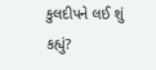કુલદીપને લઈ શું કહ્યું?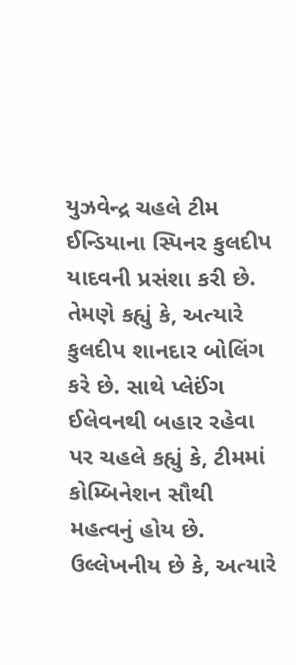યુઝવેન્દ્ર ચહલે ટીમ ઈન્ડિયાના સ્પિનર કુલદીપ યાદવની પ્રસંશા કરી છે. તેમણે કહ્યું કે, અત્યારે કુલદીપ શાનદાર બોલિંગ કરે છે. સાથે પ્લેઈંગ ઈલેવનથી બહાર રહેવા પર ચહલે કહ્યું કે, ટીમમાં કોમ્બિનેશન સૌથી મહત્વનું હોય છે. ઉલ્લેખનીય છે કે, અત્યારે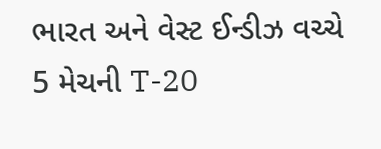ભારત અને વેસ્ટ ઈન્ડીઝ વચ્ચે 5 મેચની T-20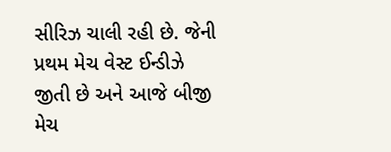સીરિઝ ચાલી રહી છે. જેની પ્રથમ મેચ વેસ્ટ ઈન્ડીઝે જીતી છે અને આજે બીજી મેચ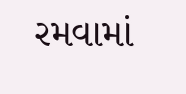રમવામાં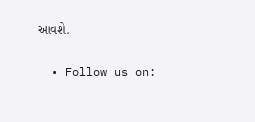આવશે.

  • Follow us on: